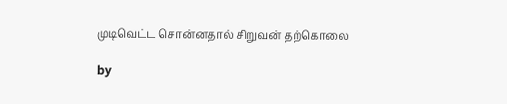முடிவெட்ட சொன்னதால் சிறுவன் தற்கொலை

by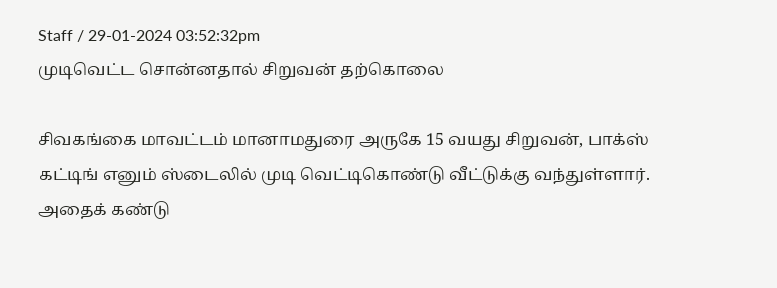Staff / 29-01-2024 03:52:32pm
முடிவெட்ட சொன்னதால் சிறுவன் தற்கொலை

சிவகங்கை மாவட்டம் மானாமதுரை அருகே 15 வயது சிறுவன், பாக்ஸ் கட்டிங் எனும் ஸ்டைலில் முடி வெட்டிகொண்டு வீட்டுக்கு வந்துள்ளார். அதைக் கண்டு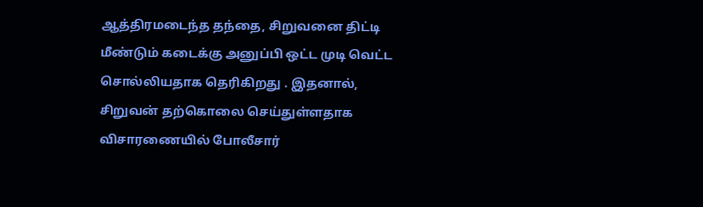ஆத்திரமடைந்த தந்தை, சிறுவனை திட்டி மீண்டும் கடைக்கு அனுப்பி ஒட்ட முடி வெட்ட சொல்லியதாக தெரிகிறது . இதனால், சிறுவன் தற்கொலை செய்துள்ளதாக விசாரணையில் போலீசார்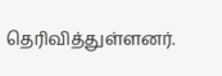தெரிவித்துள்ளனர்.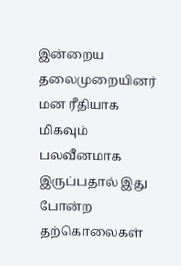இன்றைய தலைமுறையினர் மன ரீதியாக மிகவும் பலவீனமாக இருப்பதால் இது போன்ற தற்கொலைகள்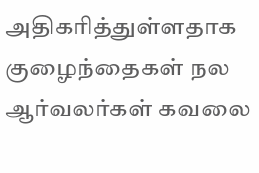அதிகரித்துள்ளதாக குழைந்தைகள் நல ஆர்வலர்கள் கவலை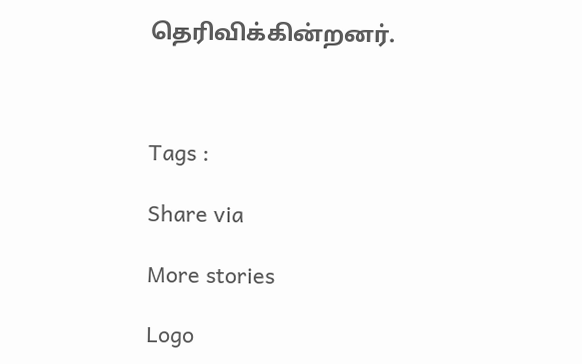தெரிவிக்கின்றனர்.



Tags :

Share via

More stories

Logo